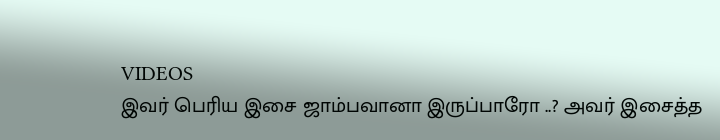VIDEOS
இவர் பெரிய இசை ஜாம்பவானா இருப்பாரோ ..? அவர் இசைத்த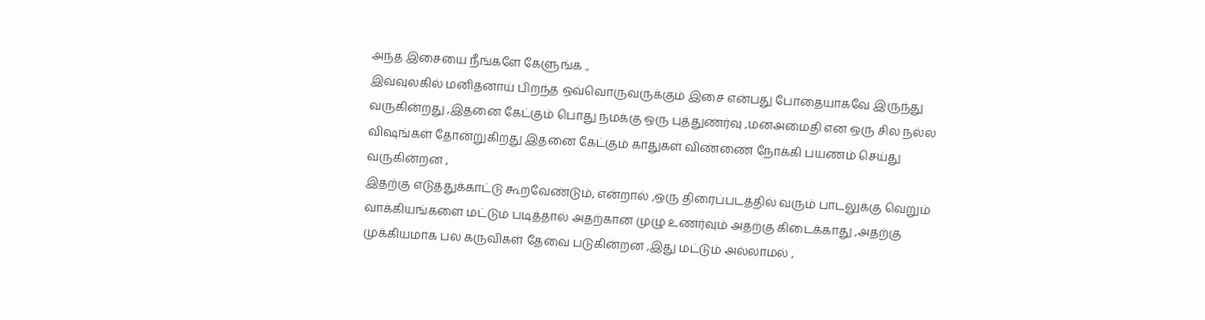அந்த இசையை நீங்களே கேளுங்க .,
இவ்வுலகில் மனிதனாய் பிறந்த ஒவ்வொருவருக்கும் இசை என்பது போதையாகவே இருந்து வருகின்றது ,இதனை கேட்கும் பொது நமக்கு ஒரு புத்துணர்வு ,மனஅமைதி என ஒரு சில நல்ல விஷங்கள் தோன்றுகிறது இதனை கேட்கும் காதுகள் விண்ணை நோக்கி பயணம் செய்து வருகின்றன ,
இதற்கு எடுத்துக்காட்டு கூறவேண்டும், என்றால் ,ஒரு திரைப்படத்தில் வரும் பாடலுக்கு வெறும் வாக்கியங்களை மட்டும் படித்தால் அதற்கான முழு உணர்வும் அதற்கு கிடைக்காது ,அதற்கு முக்கியமாக பல கருவிகள் தேவை படுகின்றன ,இது மட்டும் அல்லாமல் ,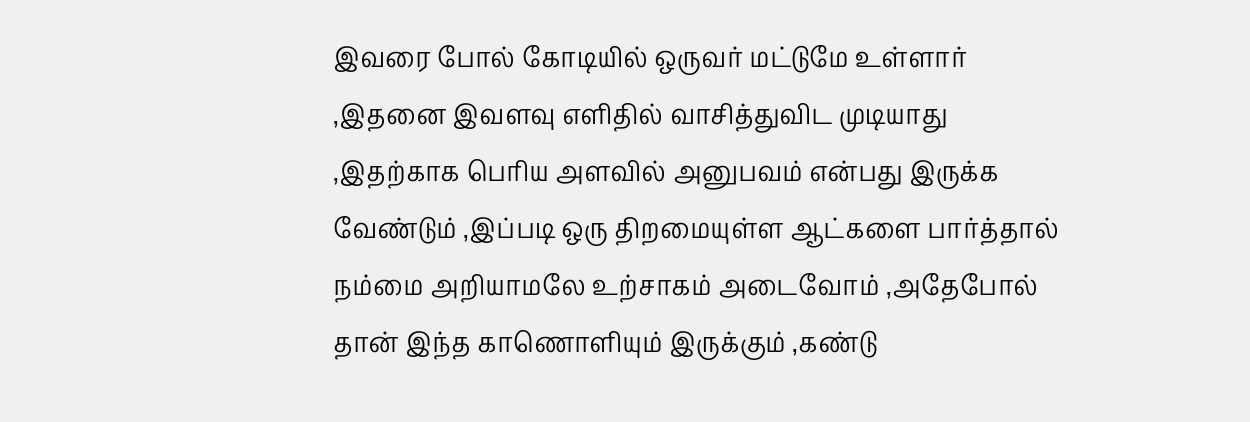இவரை போல் கோடியில் ஒருவர் மட்டுமே உள்ளார் ,இதனை இவளவு எளிதில் வாசித்துவிட முடியாது ,இதற்காக பெரிய அளவில் அனுபவம் என்பது இருக்க வேண்டும் ,இப்படி ஒரு திறமையுள்ள ஆட்களை பார்த்தால் நம்மை அறியாமலே உற்சாகம் அடைவோம் ,அதேபோல் தான் இந்த காணொளியும் இருக்கும் ,கண்டு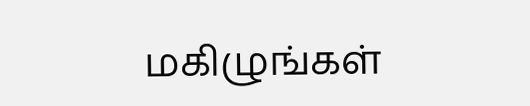மகிழுங்கள்